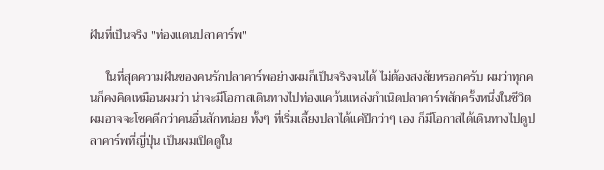ฝันที่เป็นจริง "ท่องแดนปลาคาร์พ"

     ในที่สุดความฝันของคนรักปลาคาร์พอย่างผมก็เป็นจริงจนได้ ไม่ต้องสงสัยหรอกครับ ผมว่าทุกคนก็คงคิดเหมือนผมว่า น่าจะมีโอกาสเดินทางไปท่องแคว้นแหล่งกำเนิดปลาคาร์พสักครั้งหนึ่งในชีวิต ผมอาจจะโชคดีกว่าคนอื่นสักหน่อย ทั้งๆ ที่เริ่มเลี้ยงปลาได้แค่ปีกว่าๆ เอง ก็มีโอกาสได้เดินทางไปดูปลาคาร์พที่ญี่ปุ่น เป็นผมเปิดดูใน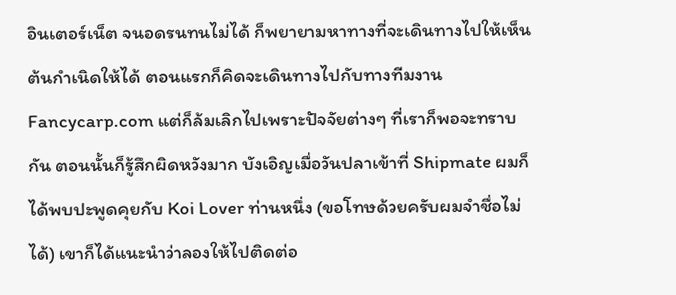อินเตอร์เน็ต จนอดรนทนไม่ได้ ก็พยายามหาทางที่จะเดินทางไปให้เห็นต้นกำเนิดให้ได้ ตอนแรกก็คิดจะเดินทางไปกับทางทีมงาน Fancycarp.com แต่ก็ล้มเลิกไปเพราะปัจจัยต่างๆ ที่เราก็พอจะทราบกัน ตอนนั้นก็รู้สึกผิดหวังมาก บังเอิญเมื่อวันปลาเข้าที่ Shipmate ผมก็ได้พบปะพูดคุยกับ Koi Lover ท่านหนึ่ง (ขอโทษด้วยครับผมจำชื่อไม่ได้) เขาก็ได้แนะนำว่าลองให้ไปติดต่อ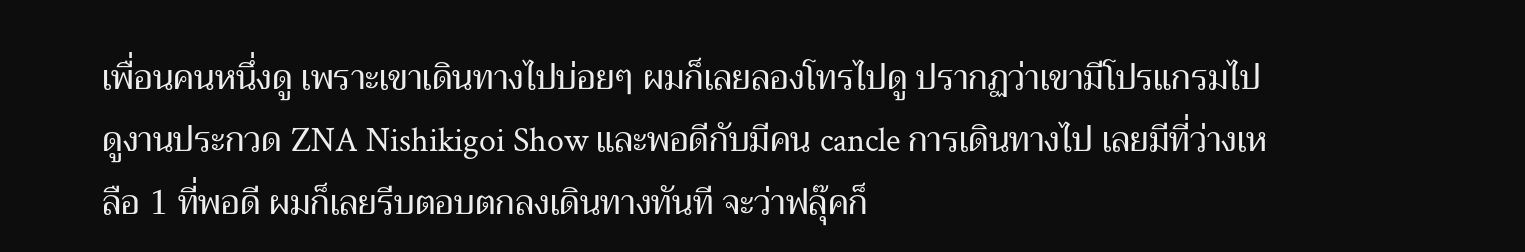เพื่อนคนหนึ่งดู เพราะเขาเดินทางไปบ่อยๆ ผมก็เลยลองโทรไปดู ปรากฏว่าเขามีโปรแกรมไปดูงานประกวด ZNA Nishikigoi Show และพอดีกับมีคน cancle การเดินทางไป เลยมีที่ว่างเหลือ 1 ที่พอดี ผมก็เลยรีบตอบตกลงเดินทางทันที จะว่าฟลุ๊คก็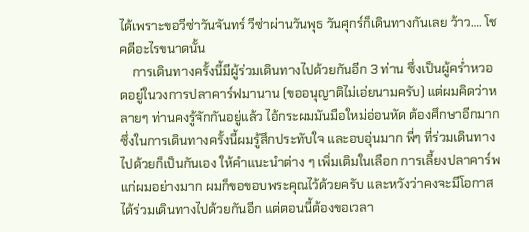ได้เพราะขอวีซ่าวันจันทร์ วีซ่าผ่านวันพุธ วันศุกร์ก็เดินทางกันเลย ว้าว…. โชคดีอะไรขนาดนั้น
    การเดินทางครั้งนี้มีผู้ร่วมเดินทางไปด้วยกันอีก 3 ท่าน ซึ่งเป็นผู้คร่ำหวอดอยู่ในวงการปลาคาร์ฟมานาน (ขออนุญาติไม่เอ่ยนามครับ) แต่ผมคิดว่าหลายๆ ท่านคงรู้จักกันอยู่แล้ว ไอ้กระผมมันมือใหม่อ่อนหัด ต้องศึกษาอีกมาก ซึ่งในการเดินทางครั้งนี้ผมรู้สึกประทับใจ และอบอุ่นมาก พี่ๆ ที่ร่วมเดินทางไปด้วยก็เป็นกันเอง ให้คำแนะนำต่าง ๆ เพิ่มเติมในเลือก การเลี้ยงปลาคาร์พแก่ผมอย่างมาก ผมก็ขอขอบพระคุณไว้ด้วยครับ และหวังว่าคงจะมีโอกาสได้ร่วมเดินทางไปด้วยกันอีก แต่ตอนนี้ต้องขอเวลา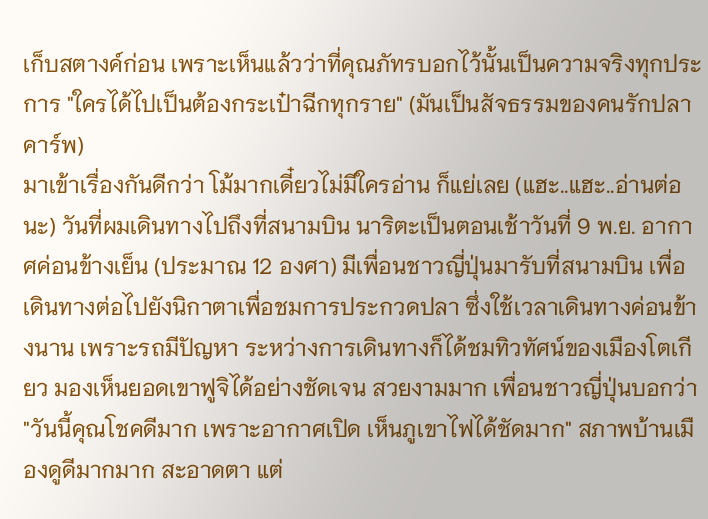เก็บสตางค์ก่อน เพราะเห็นแล้วว่าที่คุณภัทรบอกไว้นั้นเป็นความจริงทุกประการ "ใครได้ไปเป็นต้องกระเป๋าฉีกทุกราย" (มันเป็นสัจธรรมของคนรักปลาคาร์พ)
มาเข้าเรื่องกันดีกว่า โม้มากเดี๋ยวไม่มีใครอ่าน ก็แย่เลย (แฮะ..แฮะ..อ่านต่อนะ) วันที่ผมเดินทางไปถึงที่สนามบิน นาริตะเป็นตอนเช้าวันที่ 9 พ.ย. อากาศค่อนข้างเย็น (ประมาณ 12 องศา) มีเพื่อนชาวญี่ปุ่นมารับที่สนามบิน เพื่อเดินทางต่อไปยังนิกาตาเพื่อชมการประกวดปลา ซึ่งใช้เวลาเดินทางค่อนข้างนาน เพราะรถมีปัญหา ระหว่างการเดินทางก็ได้ชมทิวทัศน์ของเมืองโตเกียว มองเห็นยอดเขาฟูจิได้อย่างชัดเจน สวยงามมาก เพื่อนชาวญี่ปุ่นบอกว่า "วันนี้คุณโชคดีมาก เพราะอากาศเปิด เห็นภูเขาไฟได้ชัดมาก" สภาพบ้านเมืองดูดีมากมาก สะอาดตา แต่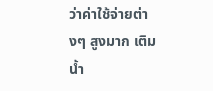ว่าค่าใช้จ่ายต่างๆ สูงมาก เติมน้ำ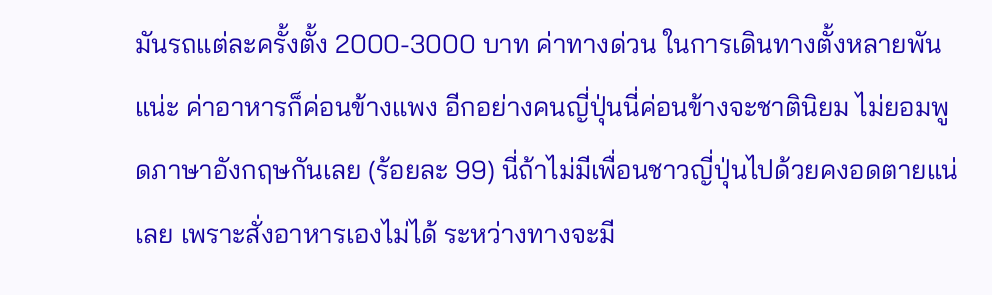มันรถแต่ละครั้งตั้ง 2000-3000 บาท ค่าทางด่วน ในการเดินทางตั้งหลายพันแน่ะ ค่าอาหารก็ค่อนข้างแพง อีกอย่างคนญี่ปุ่นนี่ค่อนข้างจะชาตินิยม ไม่ยอมพูดภาษาอังกฤษกันเลย (ร้อยละ 99) นี่ถ้าไม่มีเพื่อนชาวญี่ปุ่นไปด้วยคงอดตายแน่เลย เพราะสั่งอาหารเองไม่ได้ ระหว่างทางจะมี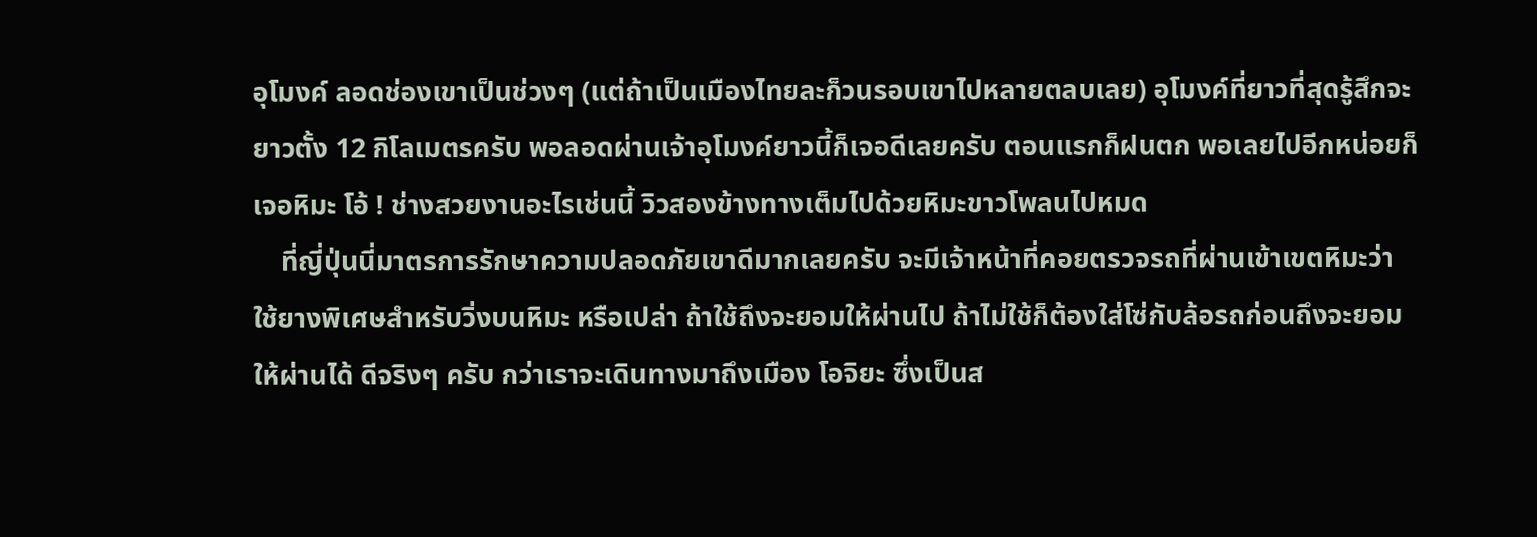อุโมงค์ ลอดช่องเขาเป็นช่วงๆ (แต่ถ้าเป็นเมืองไทยละก็วนรอบเขาไปหลายตลบเลย) อุโมงค์ที่ยาวที่สุดรู้สึกจะยาวตั้ง 12 กิโลเมตรครับ พอลอดผ่านเจ้าอุโมงค์ยาวนี้ก็เจอดีเลยครับ ตอนแรกก็ฝนตก พอเลยไปอีกหน่อยก็เจอหิมะ โอ้ ! ช่างสวยงานอะไรเช่นนี้ วิวสองข้างทางเต็มไปด้วยหิมะขาวโพลนไปหมด
    ที่ญี่ปุ่นนี่มาตรการรักษาความปลอดภัยเขาดีมากเลยครับ จะมีเจ้าหน้าที่คอยตรวจรถที่ผ่านเข้าเขตหิมะว่า ใช้ยางพิเศษสำหรับวิ่งบนหิมะ หรือเปล่า ถ้าใช้ถึงจะยอมให้ผ่านไป ถ้าไม่ใช้ก็ต้องใส่โซ่กับล้อรถก่อนถึงจะยอมให้ผ่านได้ ดีจริงๆ ครับ กว่าเราจะเดินทางมาถึงเมือง โอจิยะ ซึ่งเป็นส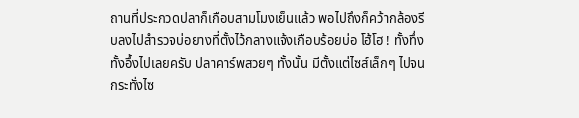ถานที่ประกวดปลาก็เกือบสามโมงเย็นแล้ว พอไปถึงก็คว้ากล้องรีบลงไปสำรวจบ่อยางที่ตั้งไว้กลางแจ้งเกือบร้อยบ่อ โฮ้โฮ ! ทั้งทึ่ง ทั้งอึ้งไปเลยครับ ปลาคาร์พสวยๆ ทั้งนั้น มีตั้งแต่ไซส์เล็กๆ ไปจนกระทั่งไซ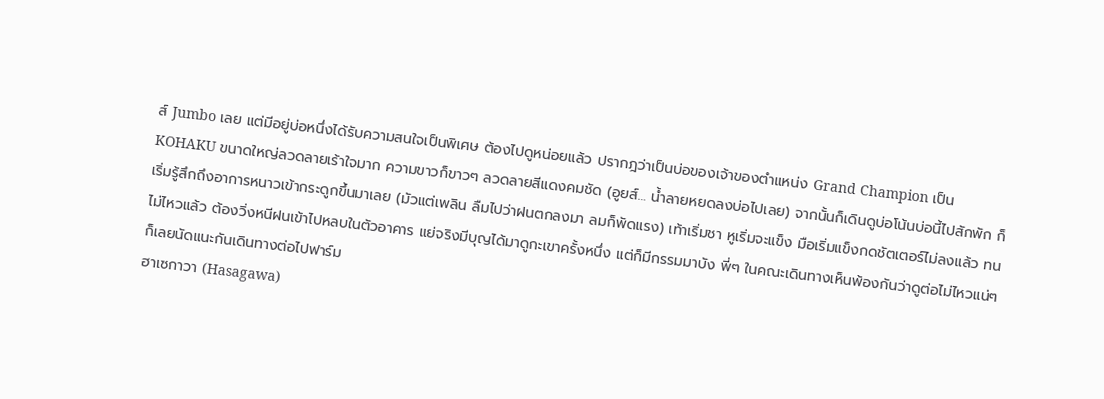ส์ Jumbo เลย แต่มีอยู่บ่อหนึ่งได้รับความสนใจเป็นพิเศษ ต้องไปดูหน่อยแล้ว ปรากฎว่าเป็นบ่อของเจ้าของตำแหน่ง Grand Champion เป็น KOHAKU ขนาดใหญ่ลวดลายเร้าใจมาก ความขาวก็ขาวๆ ลวดลายสีแดงคมชัด (อูยส์… น้ำลายหยดลงบ่อไปเลย) จากนั้นก็เดินดูบ่อโน้นบ่อนี้ไปสักพัก ก็เริ่มรู้สึกถึงอาการหนาวเข้ากระดูกขึ้นมาเลย (มัวแต่เพลิน ลืมไปว่าฝนตกลงมา ลมก็พัดแรง) เท้าเริ่มชา หูเริ่มจะแข็ง มือเริ่มแข็งกดชัตเตอร์ไม่ลงแล้ว ทนไม่ไหวแล้ว ต้องวิ่งหนีฝนเข้าไปหลบในตัวอาคาร แย่จริงมีบุญได้มาดูกะเขาครั้งหนึ่ง แต่ก็มีกรรมมาบัง พี่ๆ ในคณะเดินทางเห็นพ้องกันว่าดูต่อไม่ไหวแน่ๆ ก็เลยนัดแนะกันเดินทางต่อไปฟาร์ม
ฮาเซกาวา (Hasagawa)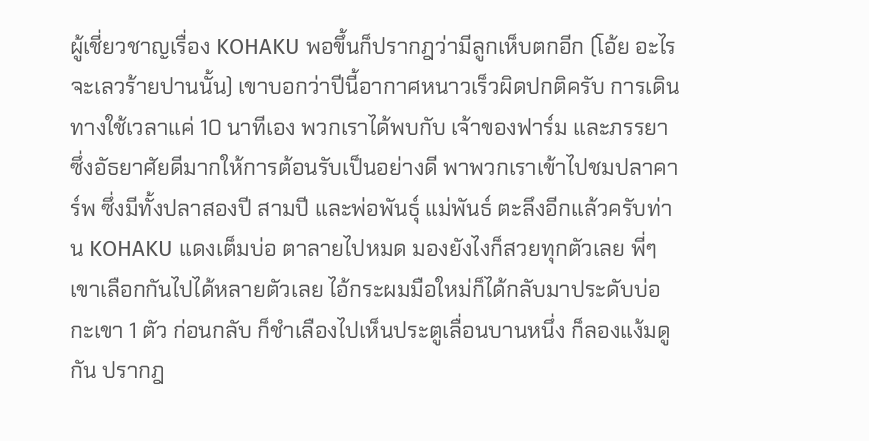ผู้เชี่ยวชาญเรื่อง KOHAKU พอขึ้นก็ปรากฎว่ามีลูกเห็บตกอีก (โอ้ย อะไรจะเลวร้ายปานนั้น) เขาบอกว่าปีนี้อากาศหนาวเร็วผิดปกติครับ การเดินทางใช้เวลาแค่ 10 นาทีเอง พวกเราได้พบกับ เจ้าของฟาร์ม และภรรยา ซึ่งอัธยาศัยดีมากให้การต้อนรับเป็นอย่างดี พาพวกเราเข้าไปชมปลาคาร์พ ซึ่งมีทั้งปลาสองปี สามปี และพ่อพันธุ์ แม่พันธ์ ตะลึงอีกแล้วครับท่าน KOHAKU แดงเต็มบ่อ ตาลายไปหมด มองยังไงก็สวยทุกตัวเลย พี่ๆ เขาเลือกกันไปได้หลายตัวเลย ไอ้กระผมมือใหม่ก็ได้กลับมาประดับบ่อกะเขา 1 ตัว ก่อนกลับ ก็ชำเลืองไปเห็นประตูเลื่อนบานหนึ่ง ก็ลองแง้มดูกัน ปรากฎ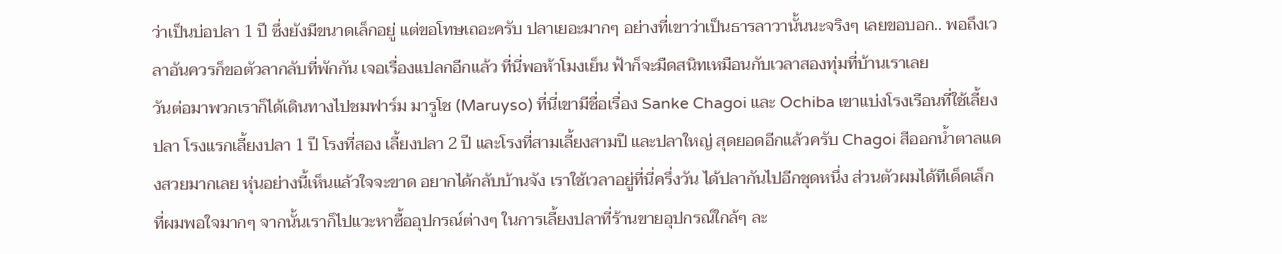ว่าเป็นบ่อปลา 1 ปี ซึ่งยังมีขนาดเล็กอยู่ แต่ขอโทษเถอะครับ ปลาเยอะมากๆ อย่างที่เขาว่าเป็นธารลาวานั้นนะจริงๆ เลยขอบอก.. พอถึงเวลาอันควรก็ขอตัวลากลับที่พักกัน เจอเรื่องแปลกอีกแล้ว ที่นี่พอห้าโมงเย็น ฟ้าก็จะมืดสนิทเหมือนกับเวลาสองทุ่มที่บ้านเราเลย
วันต่อมาพวกเราก็ได้เดินทางไปชมฟาร์ม มารูโช (Maruyso) ที่นี่เขามีชื่อเรื่อง Sanke Chagoi และ Ochiba เขาแบ่งโรงเรือนที่ใช้เลี้ยงปลา โรงแรกเลี้ยงปลา 1 ปี โรงที่สอง เลี้ยงปลา 2 ปี และโรงที่สามเลี้ยงสามปี และปลาใหญ่ สุดยอดอีกแล้วครับ Chagoi สีออกน้ำตาลแดงสวยมากเลย หุ่นอย่างนี้เห็นแล้วใจจะขาด อยากได้กลับบ้านจัง เราใช้เวลาอยู่ที่นี่ครึ่งวัน ได้ปลากันไปอีกชุดหนึ่ง ส่วนตัวผมได้ทีเด็ดเล็ก ที่ผมพอใจมากๆ จากนั้นเราก็ไปแวะหาซื้ออุปกรณ์ต่างๆ ในการเลี้ยงปลาที่ร้านขายอุปกรณ์ใกล้ๆ ละ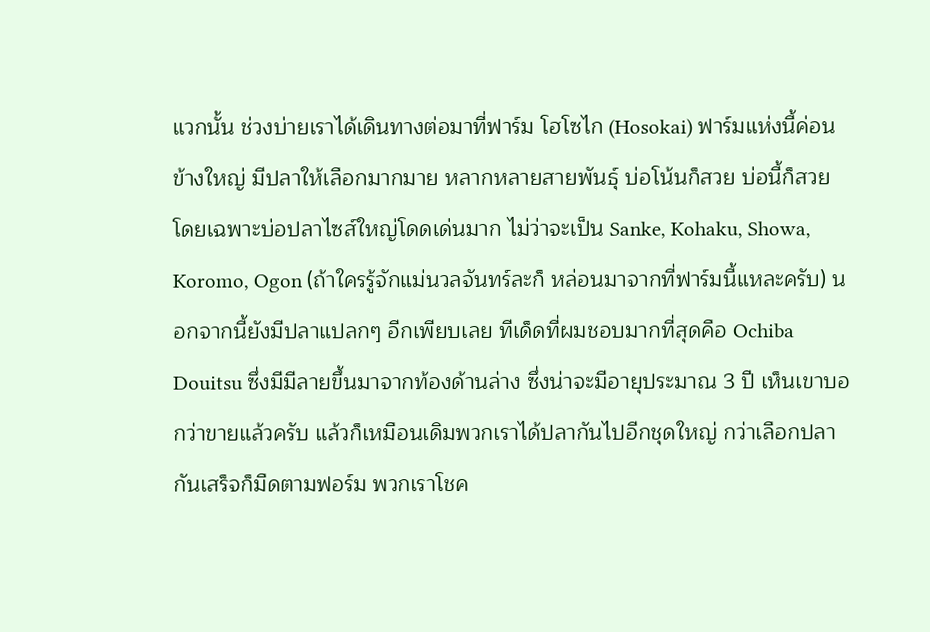แวกนั้น ช่วงบ่ายเราได้เดินทางต่อมาที่ฟาร์ม โฮโซไก (Hosokai) ฟาร์มแห่งนี้ค่อนข้างใหญ่ มีปลาให้เลือกมากมาย หลากหลายสายพันธุ์ บ่อโน้นก็สวย บ่อนี้ก็สวย โดยเฉพาะบ่อปลาไซส์ใหญ่โดดเด่นมาก ไม่ว่าจะเป็น Sanke, Kohaku, Showa, Koromo, Ogon (ถ้าใครรู้จักแม่นวลจันทร์ละก็ หล่อนมาจากที่ฟาร์มนี้แหละครับ) นอกจากนี้ยังมีปลาแปลกๆ อีกเพียบเลย ทีเด็ดที่ผมชอบมากที่สุดคือ Ochiba Douitsu ซึ่งมีมีลายขึ้นมาจากท้องด้านล่าง ซึ่งน่าจะมีอายุประมาณ 3 ปี เห็นเขาบอกว่าขายแล้วครับ แล้วก็เหมือนเดิมพวกเราได้ปลากันไปอีกชุดใหญ่ กว่าเลือกปลากันเสร็จก็มืดตามฟอร์ม พวกเราโชค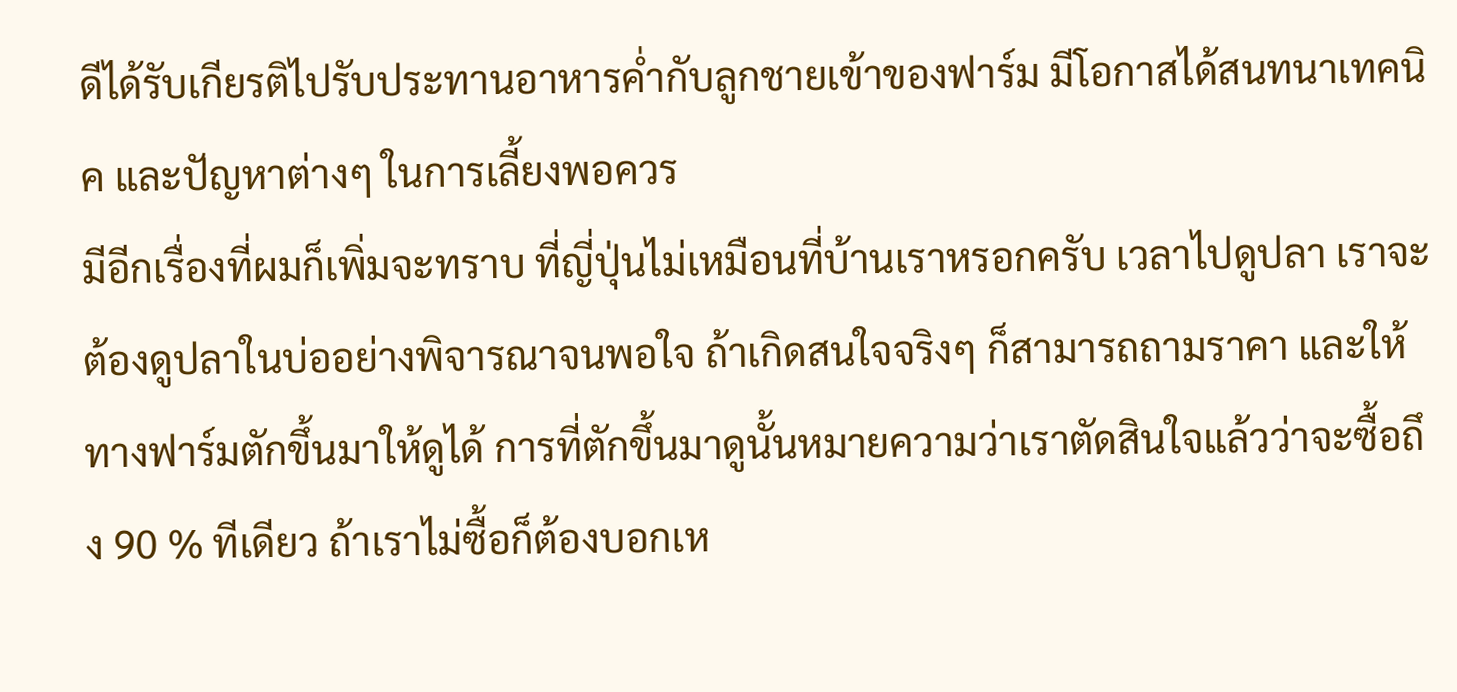ดีได้รับเกียรติไปรับประทานอาหารค่ำกับลูกชายเข้าของฟาร์ม มีโอกาสได้สนทนาเทคนิค และปัญหาต่างๆ ในการเลี้ยงพอควร
มีอีกเรื่องที่ผมก็เพิ่มจะทราบ ที่ญี่ปุ่นไม่เหมือนที่บ้านเราหรอกครับ เวลาไปดูปลา เราจะต้องดูปลาในบ่ออย่างพิจารณาจนพอใจ ถ้าเกิดสนใจจริงๆ ก็สามารถถามราคา และให้ทางฟาร์มตักขึ้นมาให้ดูได้ การที่ตักขึ้นมาดูนั้นหมายความว่าเราตัดสินใจแล้วว่าจะซื้อถึง 90 % ทีเดียว ถ้าเราไม่ซื้อก็ต้องบอกเห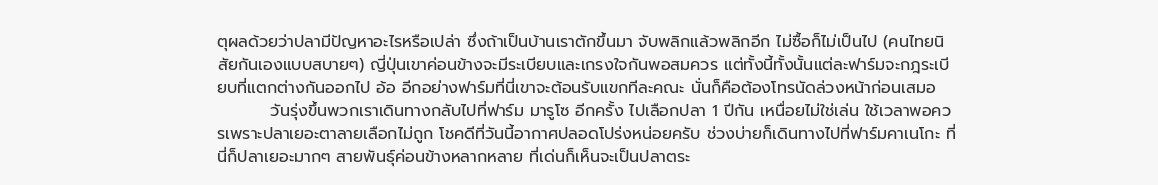ตุผลด้วยว่าปลามีปัญหาอะไรหรือเปล่า ซึ่งถ้าเป็นบ้านเราตักขึ้นมา จับพลิกแล้วพลิกอีก ไม่ซื้อก็ไม่เป็นไป (คนไทยนิสัยกันเองแบบสบายๆ) ญี่ปุ่นเขาค่อนข้างจะมีระเบียบและเกรงใจกันพอสมควร แต่ทั้งนี้ทั้งนั้นแต่ละฟาร์มจะกฎระเบียบที่แตกต่างกันออกไป อ้อ อีกอย่างฟาร์มที่นี่เขาจะต้อนรับแขกทีละคณะ นั่นก็คือต้องโทรนัดล่วงหน้าก่อนเสมอ
         วันรุ่งขึ้นพวกเราเดินทางกลับไปที่ฟาร์ม มารูโซ อีกครั้ง ไปเลือกปลา 1 ปีกัน เหนื่อยไม่ใช่เล่น ใช้เวลาพอควรเพราะปลาเยอะตาลายเลือกไม่ถูก โชคดีที่วันนี้อากาศปลอดโปร่งหน่อยครับ ช่วงบ่ายก็เดินทางไปที่ฟาร์มคาเนโกะ ที่นี่ก็ปลาเยอะมากๆ สายพันธุ์ค่อนข้างหลากหลาย ที่เด่นก็เห็นจะเป็นปลาตระ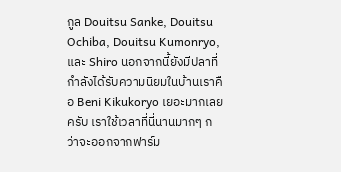กูล Douitsu Sanke, Douitsu Ochiba, Douitsu Kumonryo, และ Shiro นอกจากนี้ยังมีปลาที่กำลังได้รับความนิยมในบ้านเราคือ Beni Kikukoryo เยอะมากเลยครับ เราใช้เวลาที่นี่นานมากๆ กว่าจะออกจากฟาร์ม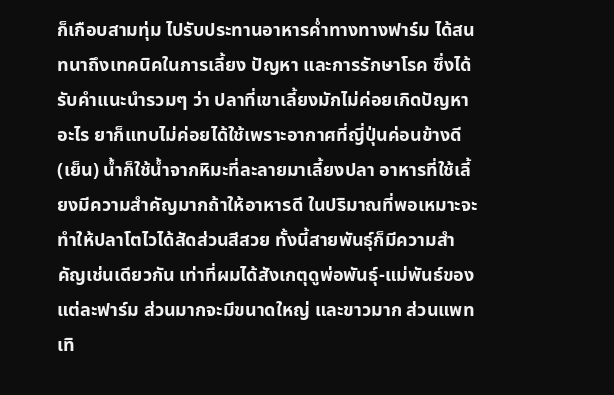ก็เกือบสามทุ่ม ไปรับประทานอาหารค่ำทางทางฟาร์ม ได้สนทนาถึงเทคนิคในการเลี้ยง ปัญหา และการรักษาโรค ซึ่งได้รับคำแนะนำรวมๆ ว่า ปลาที่เขาเลี้ยงมักไม่ค่อยเกิดปัญหาอะไร ยาก็แทบไม่ค่อยได้ใช้เพราะอากาศที่ญี่ปุ่นค่อนข้างดี (เย็น) น้ำก็ใช้น้ำจากหิมะที่ละลายมาเลี้ยงปลา อาหารที่ใช้เลี้ยงมีความสำคัญมากถ้าให้อาหารดี ในปริมาณที่พอเหมาะจะทำให้ปลาโตไวได้สัดส่วนสีสวย ทั้งนี้สายพันธุ์ก็มีความสำคัญเช่นเดียวกัน เท่าที่ผมได้สังเกตุดูพ่อพันธุ์-แม่พันธ์ของแต่ละฟาร์ม ส่วนมากจะมีขนาดใหญ่ และขาวมาก ส่วนแพทเทิ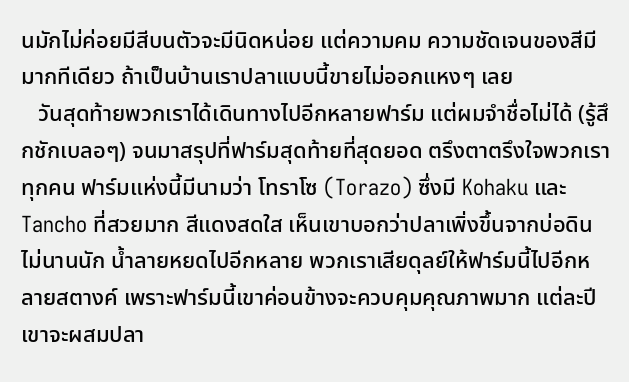นมักไม่ค่อยมีสีบนตัวจะมีนิดหน่อย แต่ความคม ความชัดเจนของสีมีมากทีเดียว ถ้าเป็นบ้านเราปลาแบบนี้ขายไม่ออกแหงๆ เลย
   วันสุดท้ายพวกเราได้เดินทางไปอีกหลายฟาร์ม แต่ผมจำชื่อไม่ได้ (รู้สึกชักเบลอๆ) จนมาสรุปที่ฟาร์มสุดท้ายที่สุดยอด ตรึงตาตรึงใจพวกเราทุกคน ฟาร์มแห่งนี้มีนามว่า โทราโซ (Torazo) ซึ่งมี Kohaku และTancho ที่สวยมาก สีแดงสดใส เห็นเขาบอกว่าปลาเพิ่งขึ้นจากบ่อดินไม่นานนัก น้ำลายหยดไปอีกหลาย พวกเราเสียดุลย์ให้ฟาร์มนี้ไปอีกหลายสตางค์ เพราะฟาร์มนี้เขาค่อนข้างจะควบคุมคุณภาพมาก แต่ละปีเขาจะผสมปลา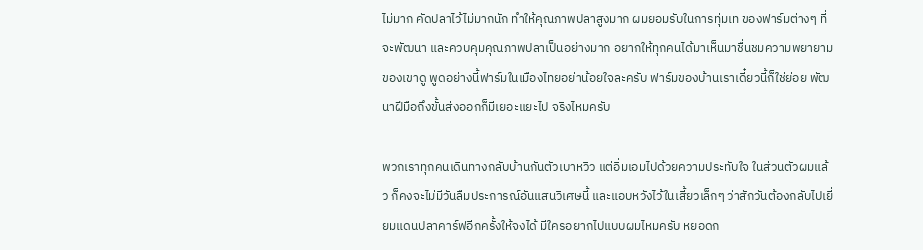ไม่มาก คัดปลาไว้ไม่มากนัก ทำให้คุณภาพปลาสูงมาก ผมยอมรับในการทุ่มเท ของฟาร์มต่างๆ ที่จะพัฒนา และควบคุมคุณภาพปลาเป็นอย่างมาก อยากให้ทุกคนได้มาเห็นมาชื่นชมความพยายามของเขาดู พูดอย่างนี้ฟาร์มในเมืองไทยอย่าน้อยใจละครับ ฟาร์มของบ้านเราเดี๋ยวนี้ก็ใช่ย่อย พัฒนาฝีมือถึงขั้นส่งออกก็มีเยอะแยะไป จริงไหมครับ

พวกเราทุกคนเดินทางกลับบ้านกันตัวเบาหวิว แต่อิ่มเอมไปด้วยความประทับใจ ในส่วนตัวผมแล้ว ก็คงจะไม่มีวันลืมประการณ์อันแสนวิเศษนี้ และแอบหวังไว้ในเสี้ยวเล็กๆ ว่าสักวันต้องกลับไปเยี่ยมแดนปลาคาร์ฟอีกครั้งให้จงได้ มีใครอยากไปแบบผมไหมครับ หยอดก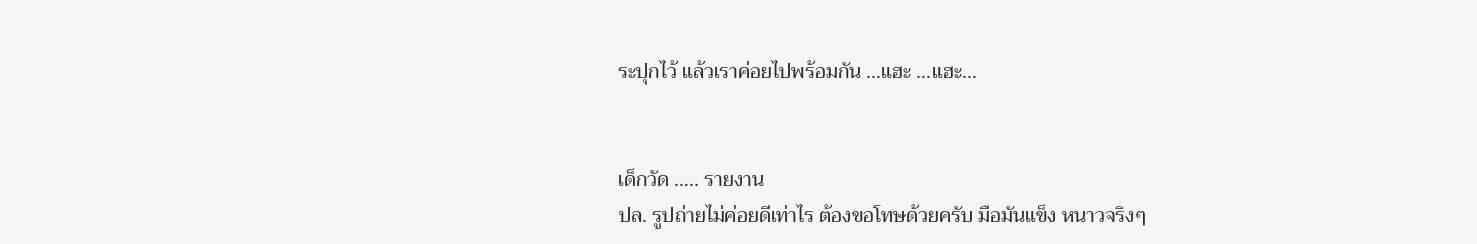ระปุกไว้ แล้วเราค่อยไปพร้อมกัน …แฮะ …แฮะ…


เด็กวัด ….. รายงาน
ปล. รูปถ่ายไม่ค่อยดีเท่าไร ต้องขอโทษด้วยครับ มือมันแข็ง หนาวจริงๆ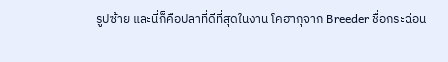รูปซ้าย และนี่ก็คือปลาที่ดีที่สุดในงาน โคฮากุจาก Breeder ชื่อกระฉ่อน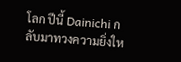โลก ปีนี้ Dainichi กลับมาทวงความยิ่งให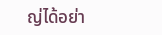ญ่ได้อย่า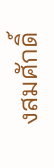งสมศักดิ์